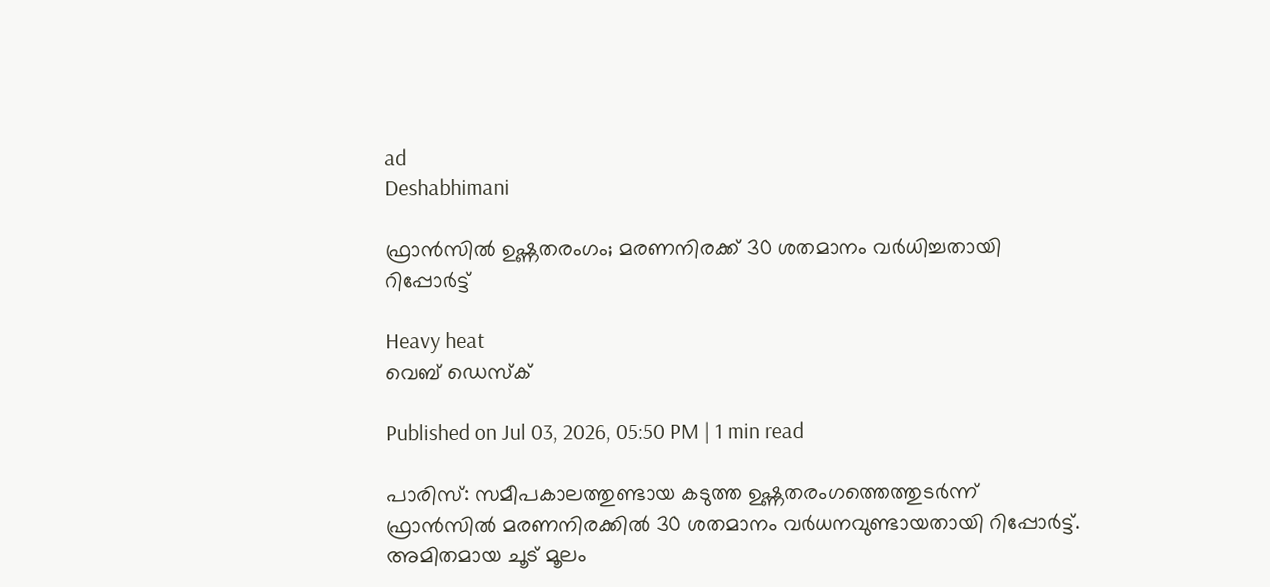ad
Deshabhimani

ഫ്രാൻസിൽ ഉഷ്ണതരംഗം; മരണനിരക്ക് 30 ശതമാനം വർധിച്ചതായി റിപ്പോർട്ട്

Heavy heat
വെബ് ഡെസ്ക്

Published on Jul 03, 2026, 05:50 PM | 1 min read

പാരിസ്: സമീപകാലത്തുണ്ടായ കടുത്ത ഉഷ്ണതരംഗത്തെത്തുടർന്ന് ഫ്രാൻസിൽ മരണനിരക്കിൽ 30 ശതമാനം വർധനവുണ്ടായതായി റിപ്പോർട്ട്. അമിതമായ ചൂട് മൂലം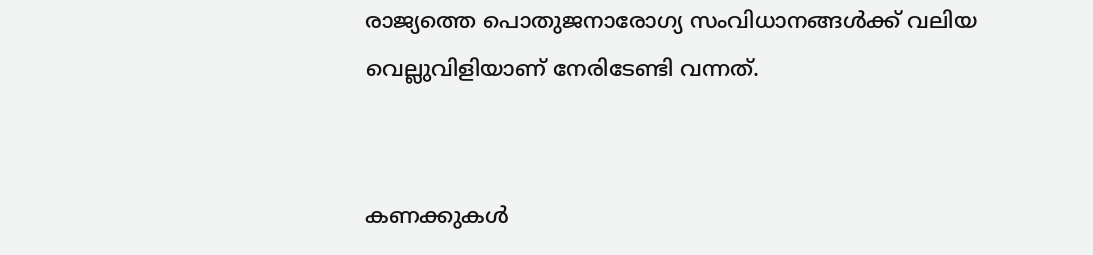രാജ്യത്തെ പൊതുജനാരോഗ്യ സംവിധാനങ്ങൾക്ക് വലിയ വെല്ലുവിളിയാണ് നേരിടേണ്ടി വന്നത്.


കണക്കുകൾ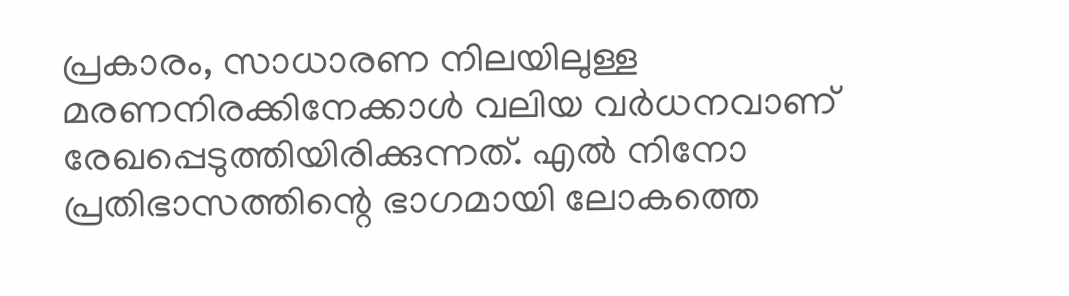പ്രകാരം, സാധാരണ നിലയിലുള്ള മരണനിരക്കിനേക്കാൾ വലിയ വർധനവാണ് രേഖപ്പെടുത്തിയിരിക്കുന്നത്. എൽ നിനോ പ്രതിഭാസത്തിന്റെ ഭാഗമായി ലോകത്തെ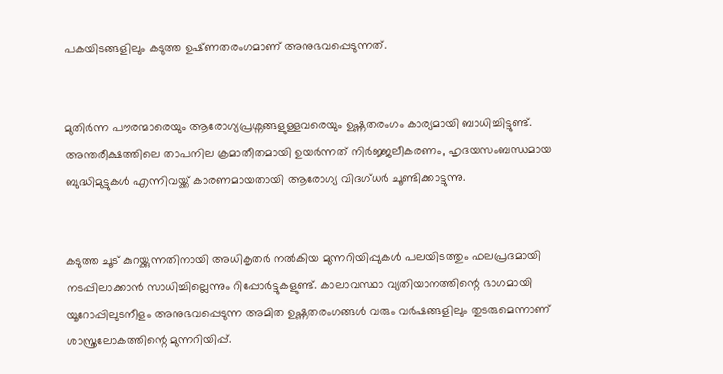പകയിടങ്ങളിലും കടുത്ത ഉഷ്‌ണതരംഗമാണ് അനുഭവപ്പെടുന്നത്.


മുതിർന്ന പൗരന്മാരെയും ആരോഗ്യപ്രശ്നങ്ങളുള്ളവരെയും ഉഷ്ണതരംഗം കാര്യമായി ബാധിച്ചിട്ടുണ്ട്. അന്തരീക്ഷത്തിലെ താപനില ക്രമാതീതമായി ഉയർന്നത് നിർജ്ജലീകരണം, ഹൃദയസംബന്ധമായ ബുദ്ധിമുട്ടുകൾ എന്നിവയ്ക്ക് കാരണമായതായി ആരോഗ്യ വിദഗ്ധർ ചൂണ്ടിക്കാട്ടുന്നു.


കടുത്ത ചൂട് കുറയ്ക്കുന്നതിനായി അധികൃതർ നൽകിയ മുന്നറിയിപ്പുകൾ പലയിടത്തും ഫലപ്രദമായി നടപ്പിലാക്കാൻ സാധിച്ചില്ലെന്നും റിപ്പോർട്ടുകളുണ്ട്. കാലാവസ്ഥാ വ്യതിയാനത്തിന്റെ ഭാഗമായി യൂറോപ്പിലുടനീളം അനുഭവപ്പെടുന്ന അമിത ഉഷ്ണതരംഗങ്ങൾ വരും വർഷങ്ങളിലും തുടരുമെന്നാണ് ശാസ്ത്രലോകത്തിന്റെ മുന്നറിയിപ്പ്.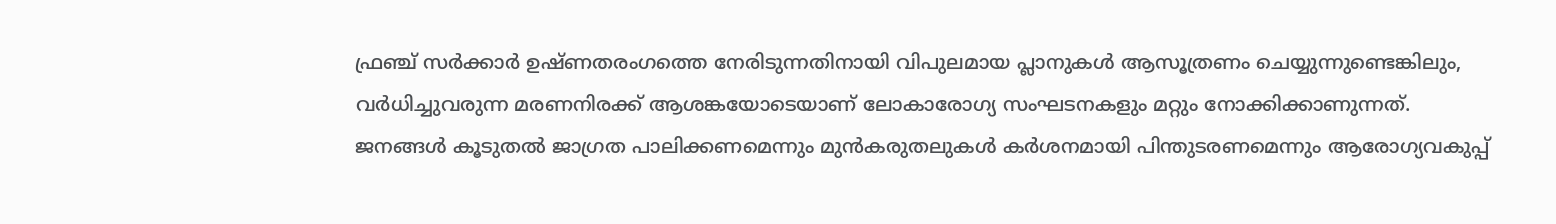ഫ്രഞ്ച് സർക്കാർ ഉഷ്ണതരംഗത്തെ നേരിടുന്നതിനായി വിപുലമായ പ്ലാനുകൾ ആസൂത്രണം ചെയ്യുന്നുണ്ടെങ്കിലും, വർധിച്ചുവരുന്ന മരണനിരക്ക് ആശങ്കയോടെയാണ് ലോകാരോഗ്യ സംഘടനകളും മറ്റും നോക്കിക്കാണുന്നത്. ജനങ്ങൾ കൂടുതൽ ജാഗ്രത പാലിക്കണമെന്നും മുൻകരുതലുകൾ കർശനമായി പിന്തുടരണമെന്നും ആരോഗ്യവകുപ്പ്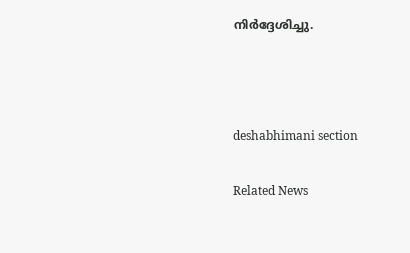നിർദ്ദേശിച്ചു.



deshabhimani section

Related News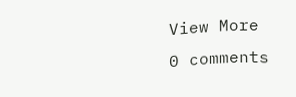View More
0 comments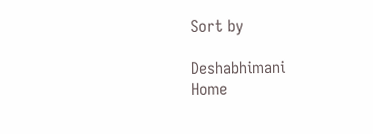Sort by

Deshabhimani
Home